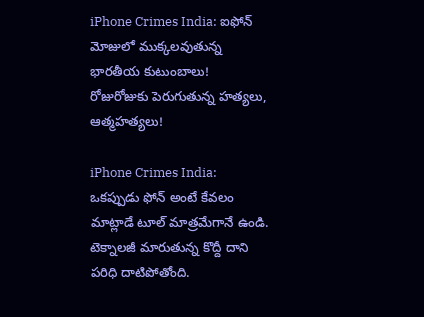iPhone Crimes India: ఐఫోన్ మోజులో ముక్కలవుతున్న భారతీయ కుటుంబాలు! రోజురోజుకు పెరుగుతున్న హత్యలు, ఆత్మహత్యలు!

iPhone Crimes India: ఒకప్పుడు ఫోన్ అంటే కేవలం మాట్లాడే టూల్ మాత్రమేగానే ఉండి. టెక్నాలజీ మారుతున్న కొద్దీ దాని పరిధి దాటిపోతోంది.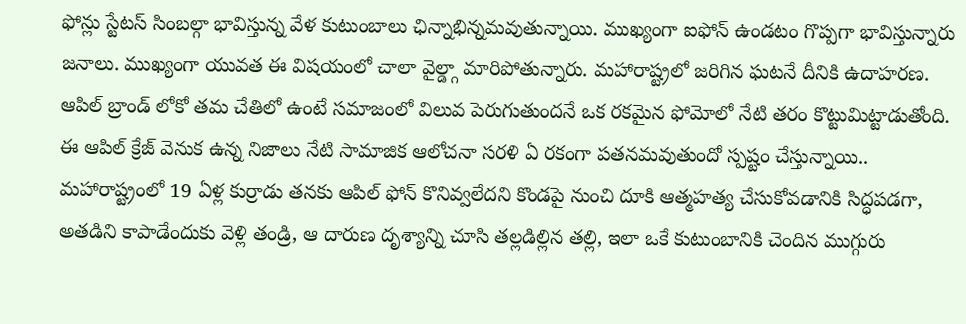ఫోన్లు స్టేటస్ సింబల్గా భావిస్తున్న వేళ కుటుంబాలు ఛిన్నాభిన్నమవుతున్నాయి. ముఖ్యంగా ఐఫోన్ ఉండటం గొప్పగా భావిస్తున్నారు జనాలు. ముఖ్యంగా యువత ఈ విషయంలో చాలా వైల్డ్గా మారిపోతున్నారు. మహారాష్ట్రలో జరిగిన ఘటనే దీనికి ఉదాహరణ.
ఆపిల్ బ్రాండ్ లోకో తమ చేతిలో ఉంటే సమాజంలో విలువ పెరుగుతుందనే ఒక రకమైన ఫోమోలో నేటి తరం కొట్టుమిట్టాడుతోంది. ఈ ఆపిల్ క్రేజ్ వెనుక ఉన్న నిజాలు నేటి సామాజిక ఆలోచనా సరళి ఏ రకంగా పతనమవుతుందో స్పష్టం చేస్తున్నాయి..
మహారాష్ట్రంలో 19 ఏళ్ల కుర్రాడు తనకు ఆపిల్ ఫోన్ కొనివ్వలేదని కొండపై నుంచి దూకి ఆత్మహత్య చేసుకోవడానికి సిద్ధపడగా, అతడిని కాపాడేందుకు వెళ్లి తండ్రి, ఆ దారుణ దృశ్యాన్ని చూసి తల్లడిల్లిన తల్లి, ఇలా ఒకే కుటుంబానికి చెందిన ముగ్గురు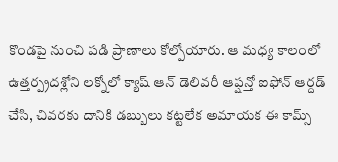కొండపై నుంచి పడి ప్రాణాలు కోల్పోయారు. ఆ మధ్య కాలంలో ఉత్తర్ప్రదశ్లోని లక్నోలో క్యాష్ ఆన్ డెలివరీ ఆప్షన్తో ఐఫోన్ ఆర్దడ్ చేసి, చివరకు దానికి డబ్బులు కట్టలేక అమాయక ఈ కామ్స్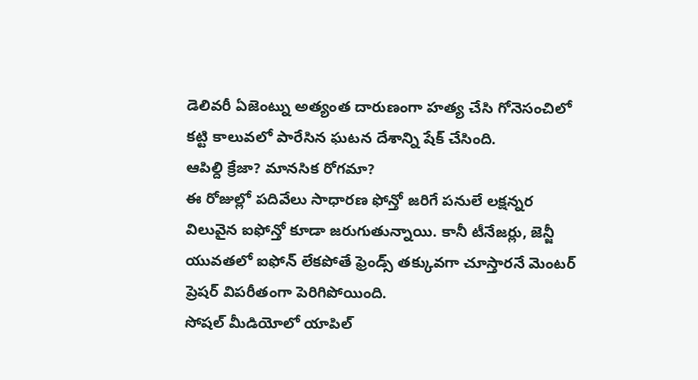డెలివరీ ఏజెంట్ను అత్యంత దారుణంగా హత్య చేసి గోనెసంచిలో కట్టి కాలువలో పారేసిన ఘటన దేశాన్ని షేక్ చేసింది.
ఆపిల్ది క్రేజా? మానసిక రోగమా?
ఈ రోజుల్లో పదివేలు సాధారణ ఫోన్తో జరిగే పనులే లక్షన్నర విలువైన ఐఫోన్తో కూడా జరుగుతున్నాయి. కానీ టీనేజర్లు, జెన్జీ యువతలో ఐఫోన్ లేకపోతే ఫ్రెండ్స్ తక్కువగా చూస్తారనే మెంటర్ ప్రెషర్ విపరీతంగా పెరిగిపోయింది.
సోషల్ మీడియోలో యాపిల్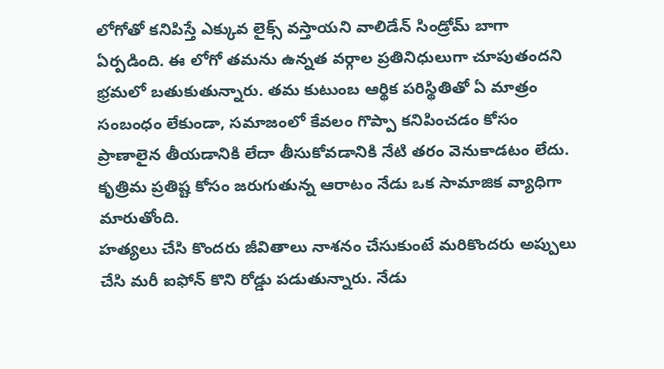లోగోతో కనిపిస్తే ఎక్కువ లైక్స్ వస్తాయని వాలిడేన్ సిండ్రోమ్ బాగా ఏర్పడింది. ఈ లోగో తమను ఉన్నత వర్గాల ప్రతినిధులుగా చూపుతందని భ్రమలో బతుకుతున్నారు. తమ కుటుంబ ఆర్థిక పరిస్థితితో ఏ మాత్రం సంబంధం లేకుండా, సమాజంలో కేవలం గొప్పా కనిపించడం కోసం ప్రాణాలైన తీయడానికి లేదా తీసుకోవడానికి నేటి తరం వెనుకాడటం లేదు. కృత్రిమ ప్రతిష్ట కోసం జరుగుతున్న ఆరాటం నేడు ఒక సామాజిక వ్యాధిగా మారుతోంది.
హత్యలు చేసి కొందరు జీవితాలు నాశనం చేసుకుంటే మరికొందరు అప్పులు చేసి మరీ ఐఫోన్ కొని రోడ్డు పడుతున్నారు. నేడు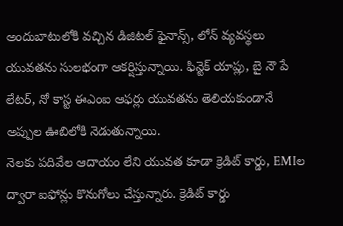అందుబాటులోకి వచ్చిన డిజిటల్ ఫైనాన్స్, లోన్ వ్యవస్థలు యువతను సులభంగా ఆకర్షిస్తున్నాయి. ఫిన్టెక్ యాప్లు, బై నౌ పే లేటర్, నో కాస్ట ఈఎంఐ ఆఫర్లు యువతను తెలియకుండానే అప్పుల ఊబిలోకి నెడుతున్నాయి.
నెలకు పదివేల ఆదాయం లేని యువత కూడా క్రెడిట్ కార్డు, EMIల ద్వారా ఐఫోన్లు కొనుగోలు చేస్తున్నారు. క్రెడిట్ కార్డు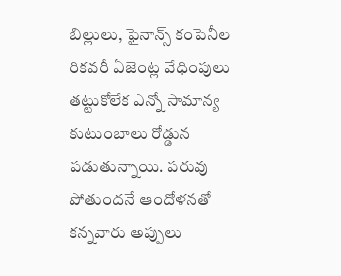బిల్లులు, ఫైనాన్స్ కంపెనీల రికవరీ ఏజెంట్ల వేధింపులు తట్టుకోలేక ఎన్నో సామాన్య కుటుంబాలు రోడ్డున పడుతున్నాయి. పరువు పోతుందనే ఆందోళనతో కన్నవారు అప్పులు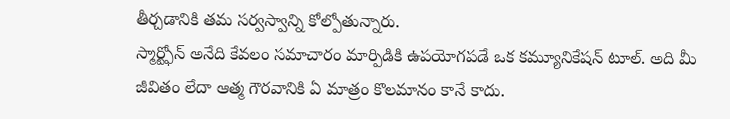తీర్చడానికి తమ సర్వస్వాన్ని కోల్పోతున్నారు.
స్మార్ట్ఫోన్ అనేది కేవలం సమాచారం మార్పిడికి ఉపయోగపడే ఒక కమ్యూనికేషన్ టూల్. అది మీ జీవితం లేదా ఆత్మ గౌరవానికి ఏ మాత్రం కొలమానం కానే కాదు.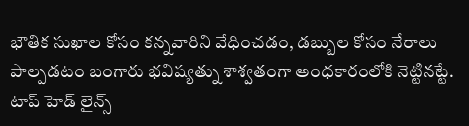భౌతిక సుఖాల కోసం కన్నవారిని వేధించడం, డబ్బుల కోసం నేరాలు పాల్పడటం బంగారు భవిష్యత్ను శాశ్వతంగా అంధకారంలోకి నెట్టినట్టే.
టాప్ హెడ్ లైన్స్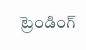ట్రెండింగ్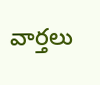వార్తలు